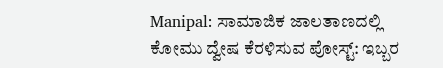Manipal: ಸಾಮಾಜಿಕ ಜಾಲತಾಣದಲ್ಲಿ ಕೋಮು ದ್ವೇಷ ಕೆರಳಿಸುವ ಪೋಸ್ಟ್: ಇಬ್ಬರ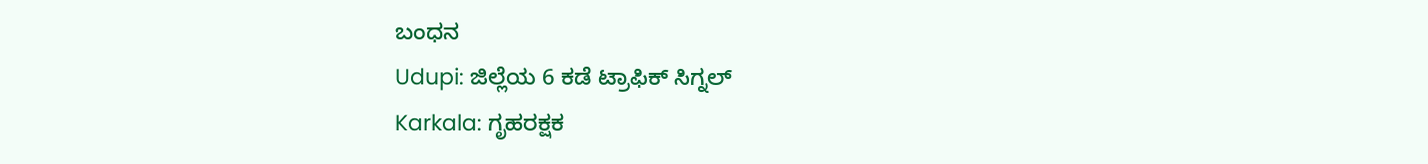ಬಂಧನ
Udupi: ಜಿಲ್ಲೆಯ 6 ಕಡೆ ಟ್ರಾಫಿಕ್ ಸಿಗ್ನಲ್
Karkala: ಗೃಹರಕ್ಷಕ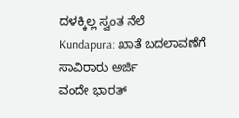ದಳಕ್ಕಿಲ್ಲ ಸ್ವಂತ ನೆಲೆ
Kundapura: ಖಾತೆ ಬದಲಾವಣೆಗೆ ಸಾವಿರಾರು ಅರ್ಜಿ
ವಂದೇ ಭಾರತ್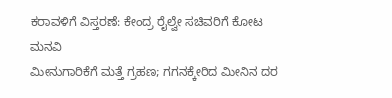ಕರಾವಳಿಗೆ ವಿಸ್ತರಣೆ: ಕೇಂದ್ರ ರೈಲ್ವೇ ಸಚಿವರಿಗೆ ಕೋಟ ಮನವಿ
ಮೀನುಗಾರಿಕೆಗೆ ಮತ್ತೆ ಗ್ರಹಣ; ಗಗನಕ್ಕೇರಿದ ಮೀನಿನ ದರ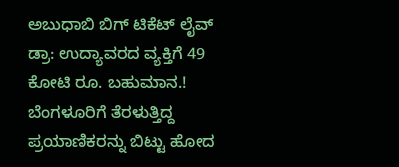ಅಬುಧಾಬಿ ಬಿಗ್ ಟಿಕೆಟ್ ಲೈವ್ ಡ್ರಾ: ಉದ್ಯಾವರದ ವ್ಯಕ್ತಿಗೆ 49 ಕೋಟಿ ರೂ. ಬಹುಮಾನ.!
ಬೆಂಗಳೂರಿಗೆ ತೆರಳುತ್ತಿದ್ದ ಪ್ರಯಾಣಿಕರನ್ನು ಬಿಟ್ಟು ಹೋದ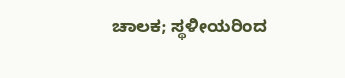ಚಾಲಕ; ಸ್ಥಳೀಯರಿಂದ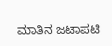ಮಾತಿನ ಜಟಾಪಟಿ